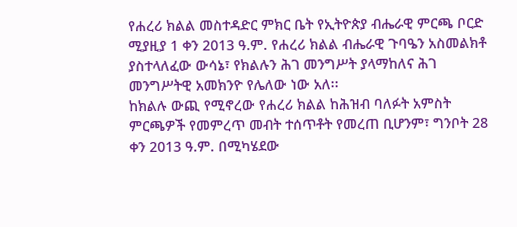የሐረሪ ክልል መስተዳድር ምክር ቤት የኢትዮጵያ ብሔራዊ ምርጫ ቦርድ ሚያዚያ 1 ቀን 2013 ዓ.ም. የሐረሪ ክልል ብሔራዊ ጉባዔን አስመልክቶ ያስተላለፈው ውሳኔ፣ የክልሉን ሕገ መንግሥት ያላማከለና ሕገ መንግሥትዊ አመክንዮ የሌለው ነው አለ፡፡
ከክልሉ ውጪ የሚኖረው የሐረሪ ክልል ከሕዝብ ባለፉት አምስት ምርጫዎች የመምረጥ መብት ተሰጥቶት የመረጠ ቢሆንም፣ ግንቦት 28 ቀን 2013 ዓ.ም. በሚካሄደው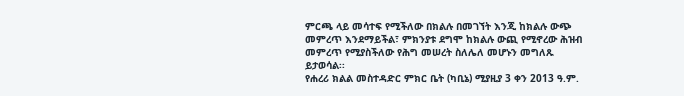ምርጫ ላይ መሳተፍ የሚችለው በክልሉ በመገኘት እንጂ ከክልሉ ውጭ መምረጥ እንደማይችል፣ ምክንያቱ ደግሞ ከክልሉ ውጪ የሚኖረው ሕዝብ መምረጥ የሚያስችለው የሕግ መሠረት ስለሌለ መሆኑን መግለጹ ይታወሳል፡፡
የሐረሪ ክልል መስተዳድር ምክር ቤት (ካቢኔ) ሚያዚያ 3 ቀን 2013 ዓ.ም.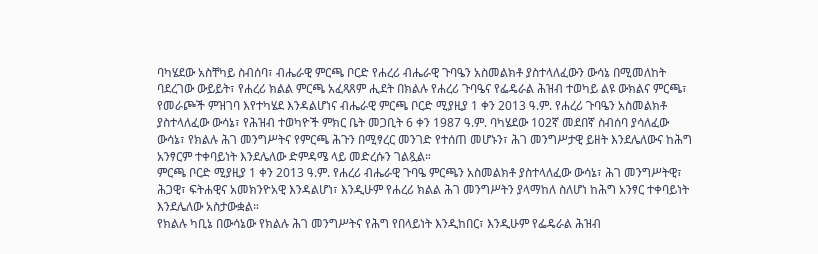ባካሄደው አስቸካይ ስብሰባ፣ ብሔራዊ ምርጫ ቦርድ የሐረሪ ብሔራዊ ጉባዔን አስመልክቶ ያስተላለፈውን ውሳኔ በሚመለከት ባደረገው ውይይት፣ የሐረሪ ክልል ምርጫ አፈጻጸም ሒደት በክልሉ የሐረሪ ጉባዔና የፌዴራል ሕዝብ ተወካይ ልዩ ውክልና ምርጫ፣ የመራጮች ምዝገባ እየተካሄደ እንዳልሆነና ብሔራዊ ምርጫ ቦርድ ሚያዚያ 1 ቀን 2013 ዓ.ም. የሐረሪ ጉባዔን አስመልክቶ ያስተላለፈው ውሳኔ፣ የሕዝብ ተወካዮች ምክር ቤት መጋቢት 6 ቀን 1987 ዓ.ም. ባካሄደው 102ኛ መደበኛ ስብሰባ ያሳለፈው ውሳኔ፣ የክልሉ ሕገ መንግሥትና የምርጫ ሕጉን በሚፃረር መንገድ የተሰጠ መሆኑን፣ ሕገ መንግሥታዊ ይዘት እንደሌለውና ከሕግ አንፃርም ተቀባይነት እንደሌለው ድምዳሜ ላይ መድረሱን ገልጿል።
ምርጫ ቦርድ ሚያዚያ 1 ቀን 2013 ዓ.ም. የሐረሪ ብሔራዊ ጉባዔ ምርጫን አስመልክቶ ያስተላለፈው ውሳኔ፣ ሕገ መንግሥትዊ፣ ሕጋዊ፣ ፍትሐዊና አመክንዮአዊ እንዳልሆነ፣ እንዲሁም የሐረሪ ክልል ሕገ መንግሥትን ያላማከለ ስለሆነ ከሕግ አንፃር ተቀባይነት እንደሌለው አስታውቋል።
የክልሉ ካቢኔ በውሳኔው የክልሉ ሕገ መንግሥትና የሕግ የበላይነት እንዲከበር፣ እንዲሁም የፌዴራል ሕዝብ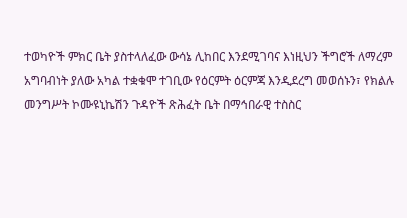ተወካዮች ምክር ቤት ያስተላለፈው ውሳኔ ሊከበር እንደሚገባና እነዚህን ችግሮች ለማረም አግባብነት ያለው አካል ተቋቁሞ ተገቢው የዕርምት ዕርምጃ እንዲደረግ መወሰኑን፣ የክልሉ መንግሥት ኮሙዩኒኬሽን ጉዳዮች ጽሕፈት ቤት በማኅበራዊ ተስስር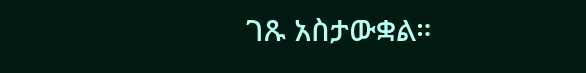ገጹ አስታውቋል።